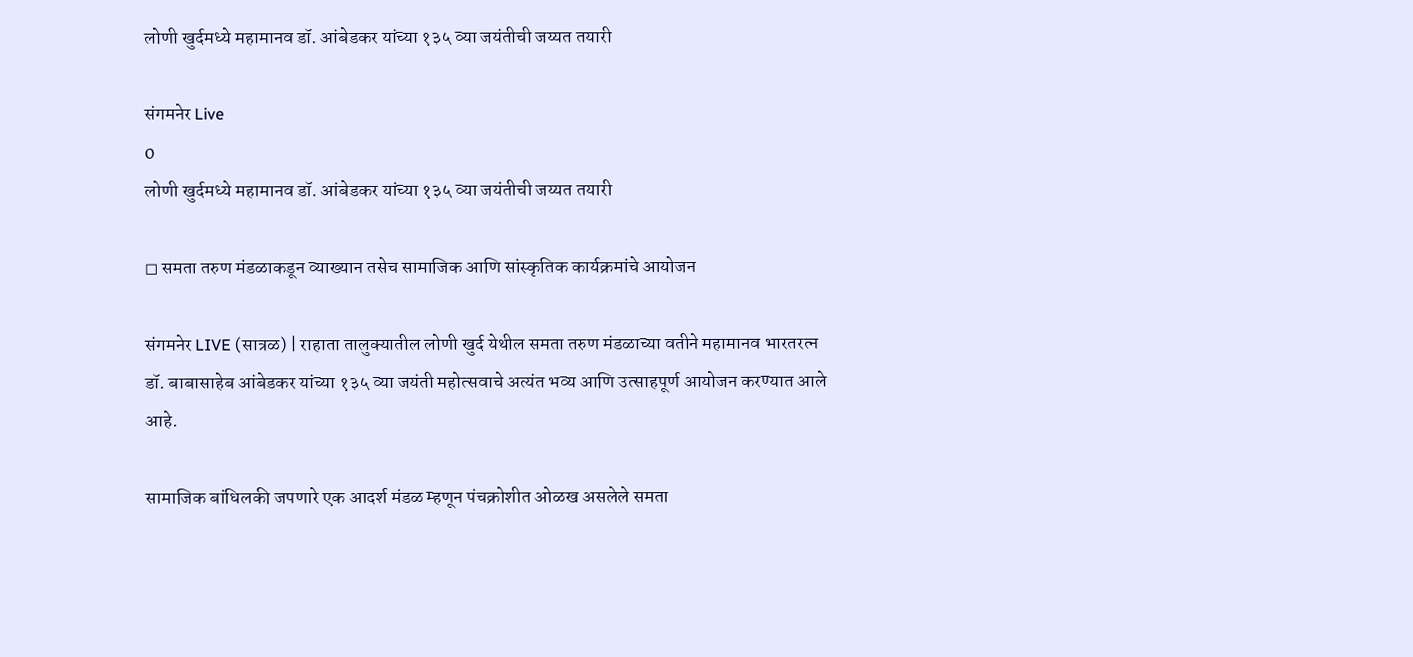लोणी खुर्दमध्ये महामानव डॉ. आंबेडकर यांच्या १३५ व्या जयंतीची जय्यत तयारी

संगमनेर Live
0
लोणी खुर्दमध्ये महामानव डॉ. आंबेडकर यांच्या १३५ व्या जयंतीची जय्यत तयारी

◻ समता तरुण मंडळाकडून व्याख्यान तसेच सामाजिक आणि सांस्कृतिक कार्यक्रमांचे आयोजन

संगमनेर LIVE (सात्रळ) | राहाता तालुक्यातील लोणी खुर्द येथील समता तरुण मंडळाच्या वतीने महामानव भारतरत्न डॉ. बाबासाहेब आंबेडकर यांच्या १३५ व्या जयंती महोत्सवाचे अत्यंत भव्य आणि उत्साहपूर्ण आयोजन करण्यात आले आहे.

सामाजिक बांधिलकी जपणारे एक आदर्श मंडळ म्हणून पंचक्रोशीत ओळख असलेले समता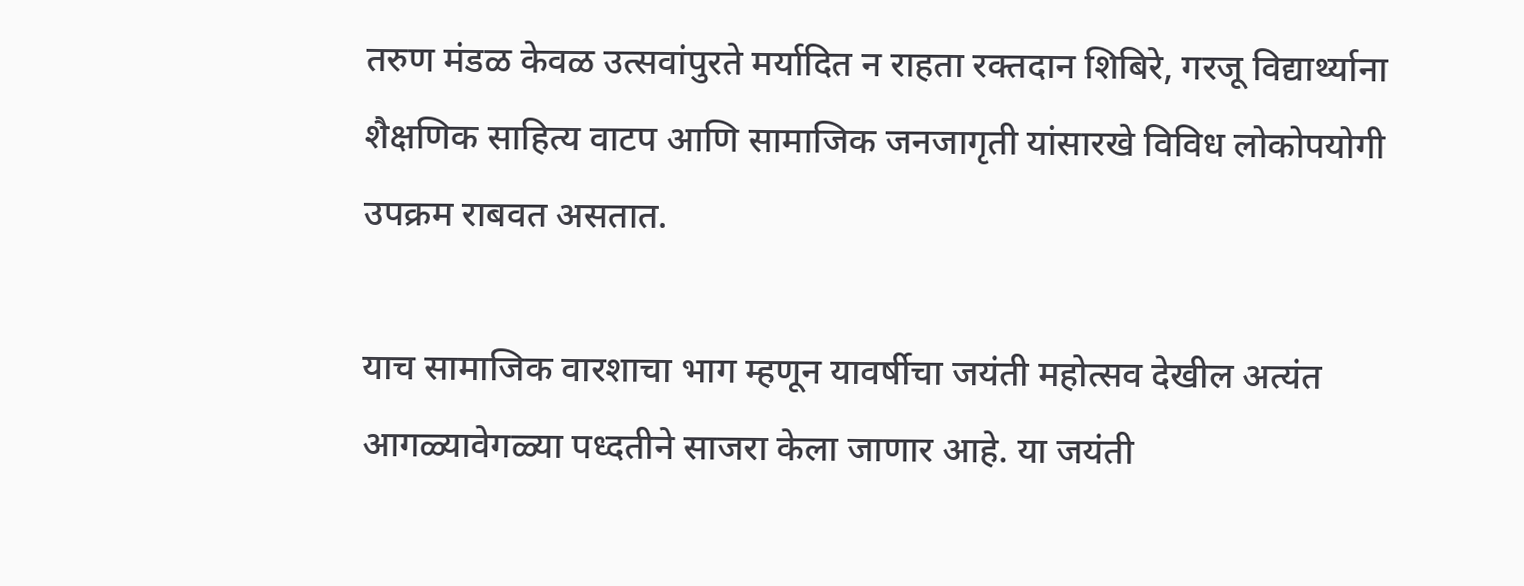तरुण मंडळ केवळ उत्सवांपुरते मर्यादित न राहता रक्तदान शिबिरे, गरजू विद्यार्थ्याना शैक्षणिक साहित्य वाटप आणि सामाजिक जनजागृती यांसारखे विविध लोकोपयोगी उपक्रम राबवत असतात.

याच सामाजिक वारशाचा भाग म्हणून यावर्षीचा जयंती महोत्सव देखील अत्यंत आगळ्यावेगळ्या पध्दतीने साजरा केला जाणार आहे. या जयंती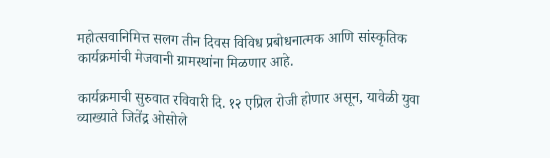महोत्सवानिमित्त सलग तीन दिवस विविध प्रबोधनात्मक आणि सांस्कृतिक कार्यक्रमांची मेजवानी ग्रामस्थांना मिळणार आहे.

कार्यक्रमाची सुरुवात रविवारी दि. १२ एप्रिल रोजी होणार असून, यावेळी युवा व्याख्याते जितेंद्र ओसोले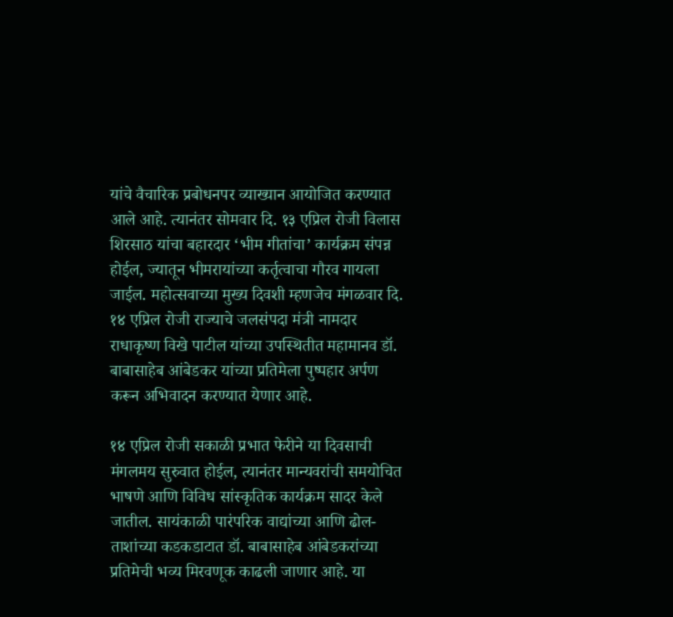यांचे वैचारिक प्रबोधनपर व्याख्यान आयोजित करण्यात आले आहे. त्यानंतर सोमवार दि. १३ एप्रिल रोजी विलास शिरसाठ यांचा बहारदार ‘भीम गीतांचा’ कार्यक्रम संपन्न होईल, ज्यातून भीमरायांच्या कर्तृत्वाचा गौरव गायला जाईल. महोत्सवाच्या मुख्य दिवशी म्हणजेच मंगळवार दि. १४ एप्रिल रोजी राज्याचे जलसंपदा मंत्री नामदार राधाकृष्ण विखे पाटील यांच्या उपस्थितीत महामानव डॉ. बाबासाहेब आंबेडकर यांच्या प्रतिमेला पुष्पहार अर्पण करून अभिवादन करण्यात येणार आहे.

१४ एप्रिल रोजी सकाळी प्रभात फेरीने या दिवसाची मंगलमय सुरुवात होईल, त्यानंतर मान्यवरांची समयोचित भाषणे आणि विविध सांस्कृतिक कार्यक्रम सादर केले जातील. सायंकाळी पारंपरिक वाद्यांच्या आणि ढोल-ताशांच्या कडकडाटात डॉ. बाबासाहेब आंबेडकरांच्या प्रतिमेची भव्य मिरवणूक काढली जाणार आहे. या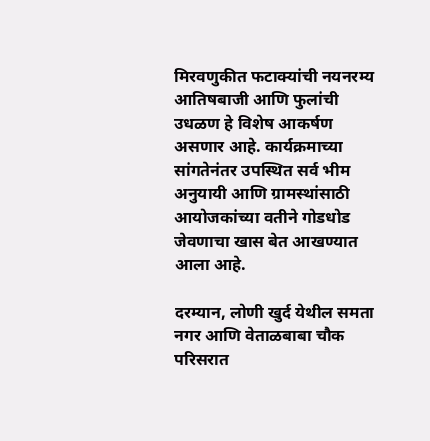मिरवणुकीत फटाक्यांची नयनरम्य आतिषबाजी आणि फुलांची उधळण हे विशेष आकर्षण असणार आहे. कार्यक्रमाच्या सांगतेनंतर उपस्थित सर्व भीम अनुयायी आणि ग्रामस्थांसाठी आयोजकांच्या वतीने गोडधोड जेवणाचा खास बेत आखण्यात आला आहे.

दरम्यान, लोणी खुर्द येथील समता नगर आणि वेताळबाबा चौक परिसरात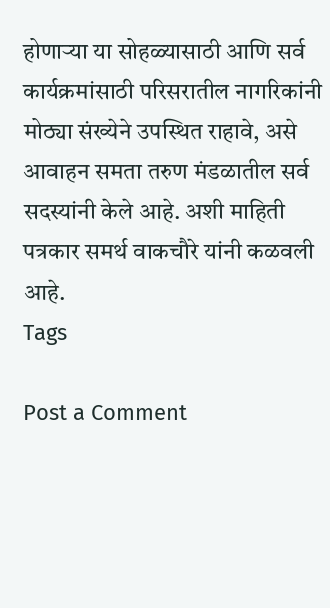होणाऱ्या या सोहळ्यासाठी आणि सर्व कार्यक्रमांसाठी परिसरातील नागरिकांनी मोठ्या संख्येने उपस्थित राहावे, असे आवाहन समता तरुण मंडळातील सर्व सदस्यांनी केले आहे. अशी माहिती पत्रकार समर्थ वाकचौरे यांनी कळवली आहे.
Tags

Post a Comment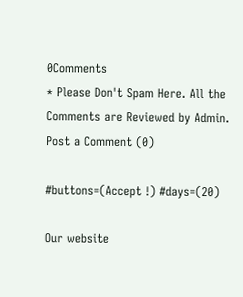0Comments
* Please Don't Spam Here. All the Comments are Reviewed by Admin.
Post a Comment (0)

#buttons=(Accept !) #days=(20)

Our website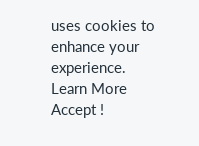uses cookies to enhance your experience. Learn More
Accept !